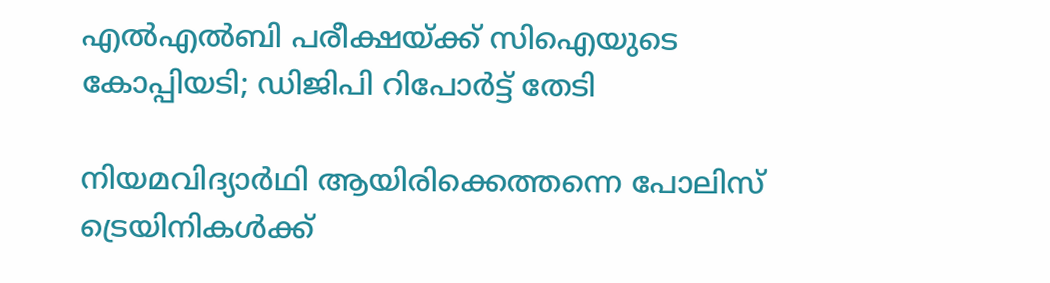എല്‍എല്‍ബി പരീക്ഷയ്ക്ക് സിഐയുടെ കോപ്പിയടി; ഡിജിപി റിപോര്‍ട്ട് തേടി

നിയമവിദ്യാര്‍ഥി ആയിരിക്കെത്തന്നെ പോലിസ് ട്രെയിനികള്‍ക്ക്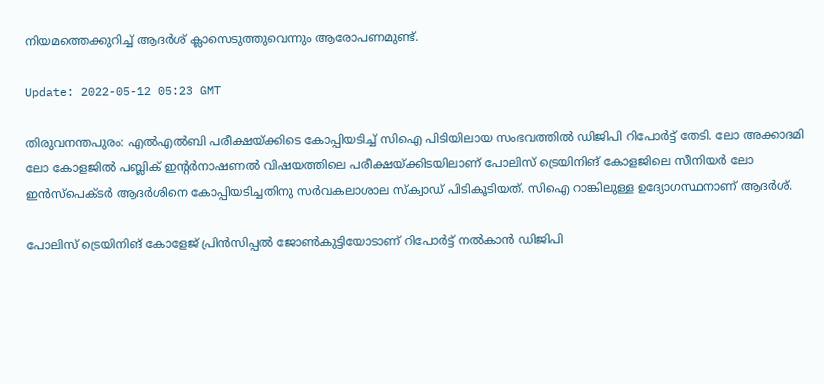നിയമത്തെക്കുറിച്ച് ആദര്‍ശ് ക്ലാസെടുത്തുവെന്നും ആരോപണമുണ്ട്.

Update: 2022-05-12 05:23 GMT

തിരുവനന്തപുരം: എല്‍എല്‍ബി പരീക്ഷയ്ക്കിടെ കോപ്പിയടിച്ച് സിഐ പിടിയിലായ സംഭവത്തില്‍ ഡിജിപി റിപോര്‍ട്ട് തേടി. ലോ അക്കാദമി ലോ കോളജില്‍ പബ്ലിക് ഇന്റര്‍നാഷണല്‍ വിഷയത്തിലെ പരീക്ഷയ്ക്കിടയിലാണ് പോലിസ് ട്രെയിനിങ് കോളജിലെ സീനിയര്‍ ലോ ഇന്‍സ്‌പെക്ടര്‍ ആദര്‍ശിനെ കോപ്പിയടിച്ചതിനു സര്‍വകലാശാല സ്‌ക്വാഡ് പിടികൂടിയത്. സിഐ റാങ്കിലുള്ള ഉദ്യോഗസ്ഥനാണ് ആദര്‍ശ്.

പോലിസ് ട്രെയിനിങ് കോളേജ് പ്രിന്‍സിപ്പല്‍ ജോണ്‍കുട്ടിയോടാണ് റിപോര്‍ട്ട് നല്‍കാന്‍ ഡിജിപി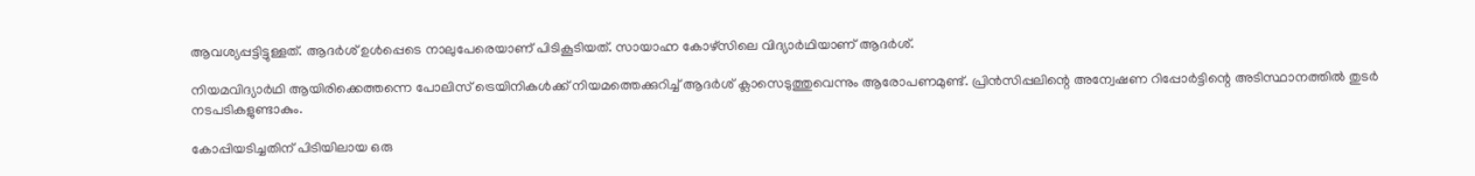ആവശ്യപ്പട്ടിട്ടുള്ളത്. ആദര്‍ശ് ഉള്‍പ്പെടെ നാലുപേരെയാണ് പിടികൂടിയത്. സായാഹ്ന കോഴ്സിലെ വിദ്യാര്‍ഥിയാണ് ആദര്‍ശ്.

നിയമവിദ്യാര്‍ഥി ആയിരിക്കെത്തന്നെ പോലിസ് ട്രെയിനികള്‍ക്ക് നിയമത്തെക്കുറിച്ച് ആദര്‍ശ് ക്ലാസെടുത്തുവെന്നും ആരോപണമുണ്ട്. പ്രിന്‍സിപ്പലിന്റെ അന്വേഷണ റിപ്പോര്‍ട്ടിന്റെ അടിസ്ഥാനത്തില്‍ തുടര്‍ നടപടികളുണ്ടാകും.

കോപ്പിയടിച്ചതിന് പിടിയിലായ ഒരു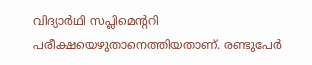വിദ്യാര്‍ഥി സപ്ലിമെന്ററി പരീക്ഷയെഴുതാനെത്തിയതാണ്. രണ്ടുപേര്‍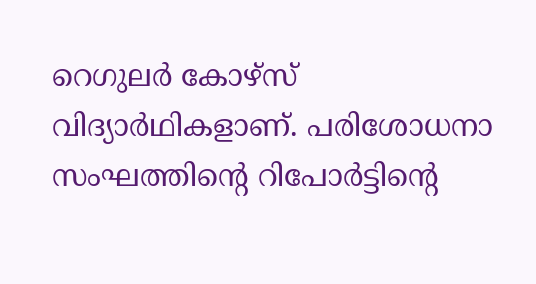റെഗുലര്‍ കോഴ്സ് വിദ്യാര്‍ഥികളാണ്. പരിശോധനാ സംഘത്തിന്റെ റിപോര്‍ട്ടിന്റെ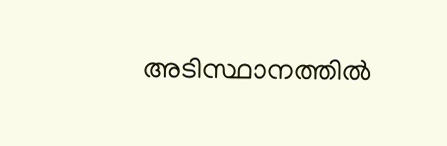അടിസ്ഥാനത്തില്‍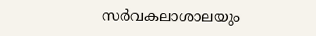സര്‍വകലാശാലയും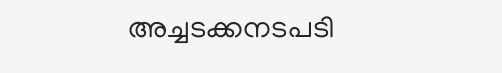അച്ചടക്കനടപടി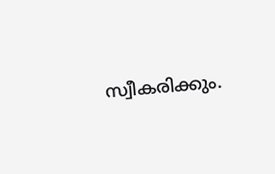സ്വീകരിക്കും.